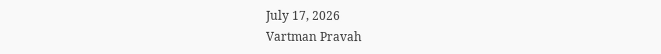July 17, 2026
Vartman Pravah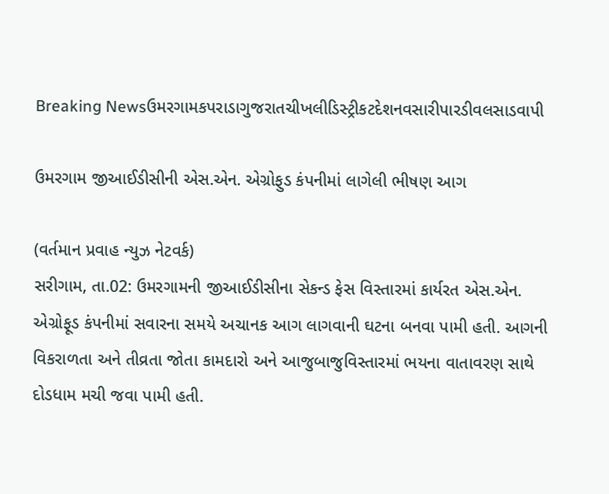Breaking Newsઉમરગામકપરાડાગુજરાતચીખલીડિસ્ટ્રીકટદેશનવસારીપારડીવલસાડવાપી

ઉમરગામ જીઆઈડીસીની એસ.એન. એગ્રોફુડ કંપનીમાં લાગેલી ભીષણ આગ

(વર્તમાન પ્રવાહ ન્‍યુઝ નેટવર્ક)
સરીગામ, તા.02: ઉમરગામની જીઆઈડીસીના સેકન્‍ડ ફેસ વિસ્‍તારમાં કાર્યરત એસ.એન. એગ્રોફૂડ કંપનીમાં સવારના સમયે અચાનક આગ લાગવાની ઘટના બનવા પામી હતી. આગની વિકરાળતા અને તીવ્રતા જોતા કામદારો અને આજુબાજુવિસ્‍તારમાં ભયના વાતાવરણ સાથે દોડધામ મચી જવા પામી હતી.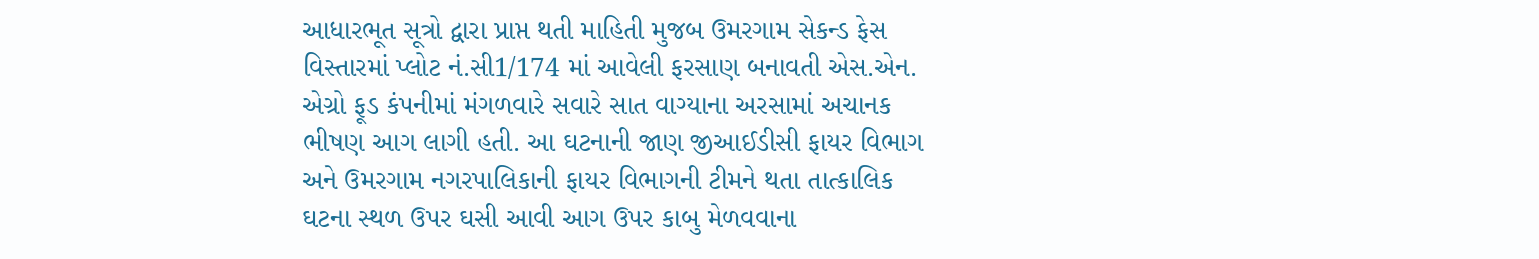આધારભૂત સૂત્રો દ્વારા પ્રાપ્ત થતી માહિતી મુજબ ઉમરગામ સેકન્‍ડ ફેસ વિસ્‍તારમાં પ્‍લોટ નં.સી1/174 માં આવેલી ફરસાણ બનાવતી એસ.એન. એગ્રો ફૂડ કંપનીમાં મંગળવારે સવારે સાત વાગ્‍યાના અરસામાં અચાનક ભીષણ આગ લાગી હતી. આ ઘટનાની જાણ જીઆઈડીસી ફાયર વિભાગ અને ઉમરગામ નગરપાલિકાની ફાયર વિભાગની ટીમને થતા તાત્‍કાલિક ઘટના સ્‍થળ ઉપર ઘસી આવી આગ ઉપર કાબુ મેળવવાના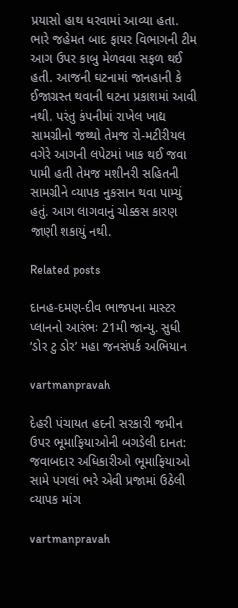પ્રયાસો હાથ ધરવામાં આવ્‍યા હતા. ભારે જહેમત બાદ ફાયર વિભાગની ટીમ આગ ઉપર કાબુ મેળવવા સફળ થઈ હતી. આજની ઘટનામાં જાનહાની કે ઈજાગ્રસ્‍ત થવાની ઘટના પ્રકાશમાં આવી નથી. પરંતુ કંપનીમાં રાખેલ ખાદ્ય સામગ્રીનો જથ્‍થો તેમજ રો-મટીરીયલ વગેરે આગની લપેટમાં ખાક થઈ જવા પામી હતી તેમજ મશીનરી સહિતની સામગ્રીને વ્‍યાપક નુકસાન થવા પામ્‍યું હતું. આગ લાગવાનું ચોક્કસ કારણ જાણી શકાયું નથી.

Related posts

દાનહ-દમણ-દીવ ભાજપના માસ્‍ટર પ્‍લાનનો આરંભઃ 21મી જાન્‍યુ. સુધી ‘ડોર ટુ ડોર’ મહા જનસંપર્ક અભિયાન

vartmanpravah

દેહરી પંચાયત હદની સરકારી જમીન ઉપર ભૂમાફિયાઓની બગડેલી દાનત: જવાબદાર અધિકારીઓ ભૂમાફિયાઓ સામે પગલાં ભરે એવી પ્રજામાં ઉઠેલી વ્‍યાપક માંગ

vartmanpravah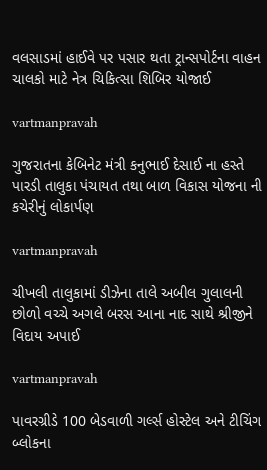વલસાડમાં હાઈવે પર પસાર થતા ટ્રાન્‍સપોર્ટના વાહન ચાલકો માટે નેત્ર ચિકિત્‍સા શિબિર યોજાઈ

vartmanpravah

ગુજરાતના કેબિનેટ મંત્રી કનુભાઈ દેસાઈ ના હસ્તે પારડી તાલુકા પંચાયત તથા બાળ વિકાસ યોજના ની કચેરીનું લોકાર્પણ

vartmanpravah

ચીખલી તાલુકામાં ડીઝેના તાલે અબીલ ગુલાલની છોળો વચ્ચે અગલે બરસ આના નાદ સાથે શ્રીજીને વિદાય અપાઈ

vartmanpravah

પાવરગ્રીડે 100 બેડવાળી ગર્લ્‍સ હોસ્‍ટેલ અને ટીચિંગ બ્‍લોકના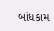બાંધકામ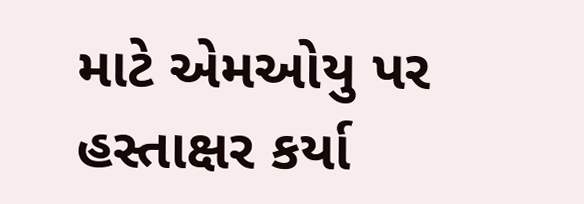માટે એમઓયુ પર હસ્‍તાક્ષર કર્યા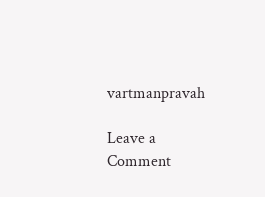vartmanpravah

Leave a Comment